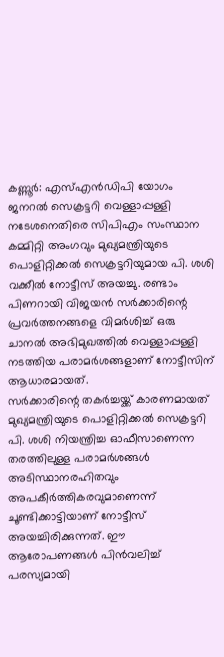കണ്ണൂർ: എസ്എൻഡിപി യോഗം ജനറൽ സെക്രട്ടറി വെള്ളാപ്പള്ളി നടേശനെതിരെ സിപിഎം സംസ്ഥാന കമ്മിറ്റി അംഗവും മുഖ്യമന്ത്രിയുടെ പൊളിറ്റിക്കൽ സെക്രട്ടറിയുമായ പി. ശശി വക്കീൽ നോട്ടീസ് അയച്ചു. രണ്ടാം പിണറായി വിജയൻ സർക്കാരിന്റെ പ്രവർത്തനങ്ങളെ വിമർശിച്ച് ഒരു ചാനൽ അഭിമുഖത്തിൽ വെള്ളാപ്പള്ളി നടത്തിയ പരാമർശങ്ങളാണ് നോട്ടീസിന് ആധാരമായത്.
സർക്കാരിന്റെ തകർച്ചയ്ക്ക് കാരണമായത് മുഖ്യമന്ത്രിയുടെ പൊളിറ്റിക്കൽ സെക്രട്ടറി പി. ശശി നിയന്ത്രിച്ച ഓഫീസാണെന്ന തരത്തിലുള്ള പരാമർശങ്ങൾ അടിസ്ഥാനരഹിതവും അപകീർത്തികരവുമാണെന്ന് ചൂണ്ടിക്കാട്ടിയാണ് നോട്ടീസ് അയച്ചിരിക്കുന്നത്. ഈ ആരോപണങ്ങൾ പിൻവലിച്ച് പരസ്യമായി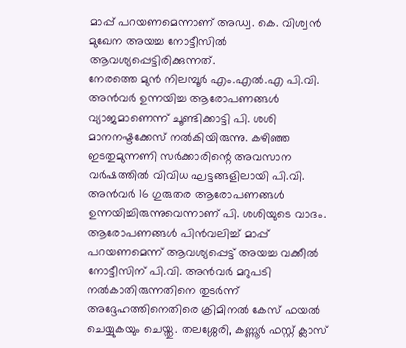മാപ്പ് പറയണമെന്നാണ് അഡ്വ. കെ. വിശ്വൻ മുഖേന അയച്ച നോട്ടീസിൽ ആവശ്യപ്പെട്ടിരിക്കുന്നത്.
നേരത്തെ മുൻ നിലമ്പൂർ എം.എൽ.എ പി.വി. അൻവർ ഉന്നയിച്ച ആരോപണങ്ങൾ വ്യാജമാണെന്ന് ചൂണ്ടിക്കാട്ടി പി. ശശി മാനനഷ്ടക്കേസ് നൽകിയിരുന്നു. കഴിഞ്ഞ ഇടതുമുന്നണി സർക്കാരിന്റെ അവസാന വർഷത്തിൽ വിവിധ ഘട്ടങ്ങളിലായി പി.വി. അൻവർ 16 ഗുരുതര ആരോപണങ്ങൾ ഉന്നയിച്ചിരുന്നുവെന്നാണ് പി. ശശിയുടെ വാദം.
ആരോപണങ്ങൾ പിൻവലിച്ച് മാപ്പ് പറയണമെന്ന് ആവശ്യപ്പെട്ട് അയച്ച വക്കീൽ നോട്ടീസിന് പി.വി. അൻവർ മറുപടി നൽകാതിരുന്നതിനെ തുടർന്ന് അദ്ദേഹത്തിനെതിരെ ക്രിമിനൽ കേസ് ഫയൽ ചെയ്യുകയും ചെയ്തു. തലശ്ശേരി, കണ്ണൂർ ഫസ്റ്റ് ക്ലാസ്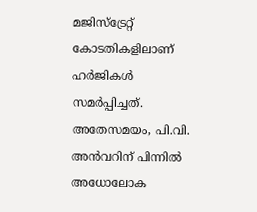മജിസ്ട്രേറ്റ് കോടതികളിലാണ് ഹർജികൾ സമർപ്പിച്ചത്.
അതേസമയം, പി.വി. അൻവറിന് പിന്നിൽ അധോലോക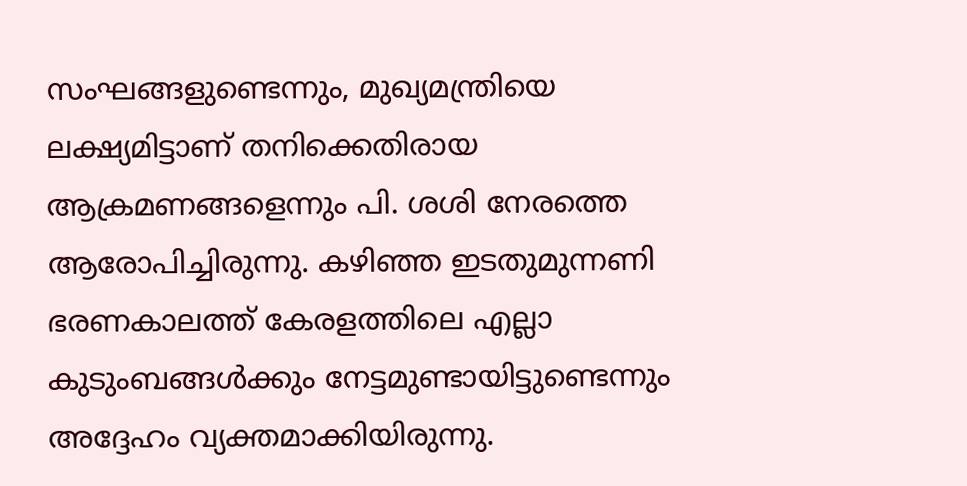സംഘങ്ങളുണ്ടെന്നും, മുഖ്യമന്ത്രിയെ ലക്ഷ്യമിട്ടാണ് തനിക്കെതിരായ ആക്രമണങ്ങളെന്നും പി. ശശി നേരത്തെ ആരോപിച്ചിരുന്നു. കഴിഞ്ഞ ഇടതുമുന്നണി ഭരണകാലത്ത് കേരളത്തിലെ എല്ലാ കുടുംബങ്ങൾക്കും നേട്ടമുണ്ടായിട്ടുണ്ടെന്നും അദ്ദേഹം വ്യക്തമാക്കിയിരുന്നു.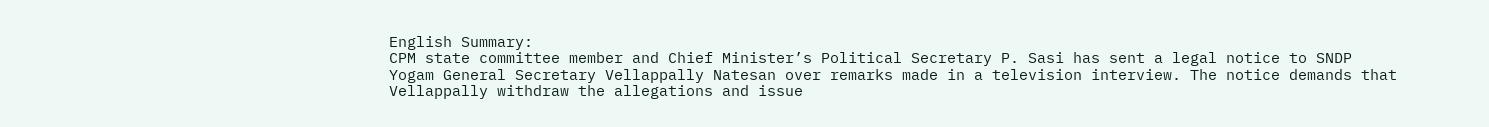English Summary:
CPM state committee member and Chief Minister’s Political Secretary P. Sasi has sent a legal notice to SNDP Yogam General Secretary Vellappally Natesan over remarks made in a television interview. The notice demands that Vellappally withdraw the allegations and issue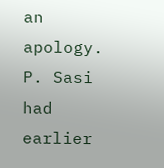an apology. P. Sasi had earlier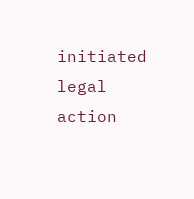initiated legal action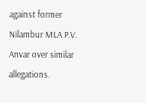against former Nilambur MLA P.V. Anvar over similar allegations.